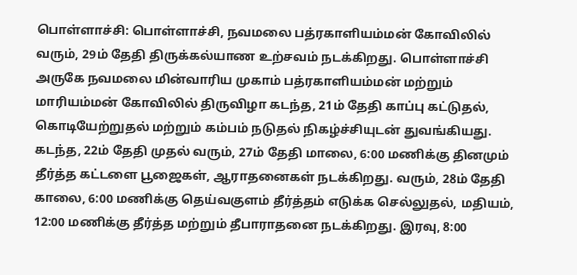பொள்ளாச்சி: பொள்ளாச்சி, நவமலை பத்ரகாளியம்மன் கோவிலில் வரும், 29ம் தேதி திருக்கல்யாண உற்சவம் நடக்கிறது. பொள்ளாச்சி அருகே நவமலை மின்வாரிய முகாம் பத்ரகாளியம்மன் மற்றும் மாரியம்மன் கோவிலில் திருவிழா கடந்த, 21ம் தேதி காப்பு கட்டுதல், கொடியேற்றுதல் மற்றும் கம்பம் நடுதல் நிகழ்ச்சியுடன் துவங்கியது. கடந்த, 22ம் தேதி முதல் வரும், 27ம் தேதி மாலை, 6:00 மணிக்கு தினமும் தீர்த்த கட்டளை பூஜைகள், ஆராதனைகள் நடக்கிறது. வரும், 28ம் தேதி காலை, 6:00 மணிக்கு தெய்வகுளம் தீர்த்தம் எடுக்க செல்லுதல், மதியம், 12:00 மணிக்கு தீர்த்த மற்றும் தீபாராதனை நடக்கிறது. இரவு, 8:00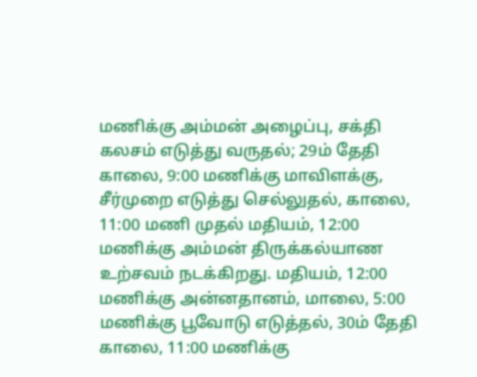மணிக்கு அம்மன் அழைப்பு, சக்தி கலசம் எடுத்து வருதல்; 29ம் தேதி காலை, 9:00 மணிக்கு மாவிளக்கு, சீர்முறை எடுத்து செல்லுதல், காலை, 11:00 மணி முதல் மதியம், 12:00 மணிக்கு அம்மன் திருக்கல்யாண உற்சவம் நடக்கிறது. மதியம், 12:00 மணிக்கு அன்னதானம், மாலை, 5:00 மணிக்கு பூவோடு எடுத்தல், 30ம் தேதி காலை, 11:00 மணிக்கு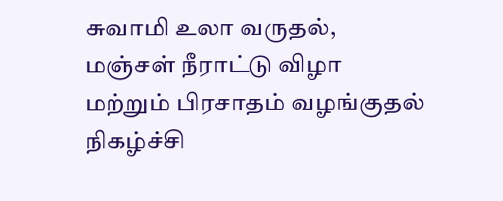சுவாமி உலா வருதல், மஞ்சள் நீராட்டு விழா மற்றும் பிரசாதம் வழங்குதல் நிகழ்ச்சி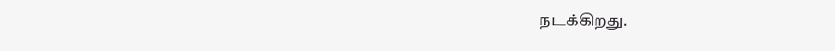நடக்கிறது.